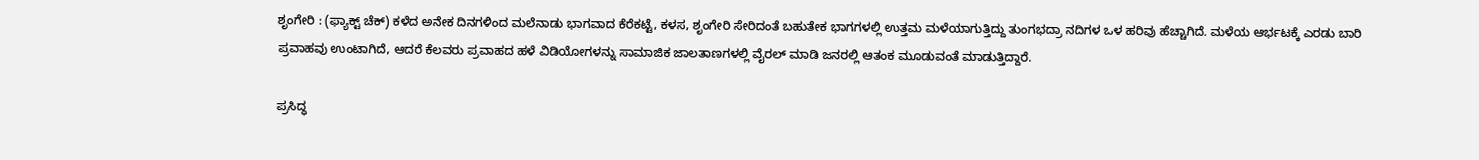ಶೃಂಗೇರಿ : (ಫ್ಯಾಕ್ಟ್ ಚೆಕ್) ಕಳೆದ ಅನೇಕ ದಿನಗಳಿಂದ ಮಲೆನಾಡು ಭಾಗವಾದ ಕೆರೆಕಟ್ಟೆ, ಕಳಸ, ಶೃಂಗೇರಿ ಸೇರಿದಂತೆ ಬಹುತೇಕ ಭಾಗಗಳಲ್ಲಿ ಉತ್ತಮ ಮಳೆಯಾಗುತ್ತಿದ್ದು ತುಂಗಭದ್ರಾ ನದಿಗಳ ಒಳ ಹರಿವು ಹೆಚ್ಚಾಗಿದೆ. ಮಳೆಯ ಆರ್ಭಟಕ್ಕೆ ಎರಡು ಬಾರಿ ಪ್ರವಾಹವು ಉಂಟಾಗಿದೆ, ಆದರೆ ಕೆಲವರು ಪ್ರವಾಹದ ಹಳೆ ವಿಡಿಯೋಗಳನ್ನು ಸಾಮಾಜಿಕ ಜಾಲತಾಣಗಳಲ್ಲಿ ವೈರಲ್ ಮಾಡಿ ಜನರಲ್ಲಿ ಆತಂಕ ಮೂಡುವಂತೆ ಮಾಡುತ್ತಿದ್ದಾರೆ.

ಪ್ರಸಿದ್ಧ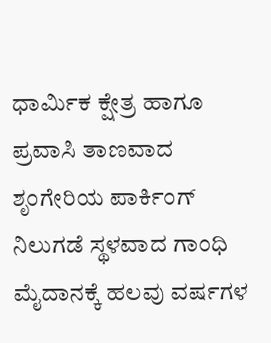ಧಾರ್ಮಿಕ ಕ್ಷೇತ್ರ ಹಾಗೂ ಪ್ರವಾಸಿ ತಾಣವಾದ ಶೃಂಗೇರಿಯ ಪಾರ್ಕಿಂಗ್ ನಿಲುಗಡೆ ಸ್ಥಳವಾದ ಗಾಂಧಿ ಮೈದಾನಕ್ಕೆ ಹಲವು ವರ್ಷಗಳ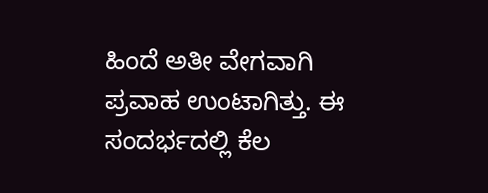ಹಿಂದೆ ಅತೀ ವೇಗವಾಗಿ ಪ್ರವಾಹ ಉಂಟಾಗಿತ್ತು. ಈ ಸಂದರ್ಭದಲ್ಲಿ ಕೆಲ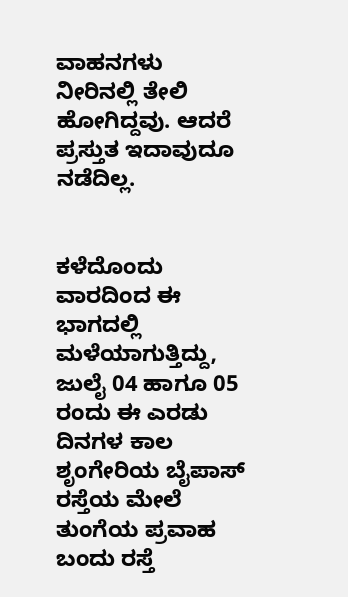ವಾಹನಗಳು ನೀರಿನಲ್ಲಿ ತೇಲಿ ಹೋಗಿದ್ದವು. ಆದರೆ ಪ್ರಸ್ತುತ ಇದಾವುದೂ ನಡೆದಿಲ್ಲ.


ಕಳೆದೊಂದು ವಾರದಿಂದ ಈ ಭಾಗದಲ್ಲಿ ಮಳೆಯಾಗುತ್ತಿದ್ದು, ಜುಲೈ 04 ಹಾಗೂ 05 ರಂದು ಈ ಎರಡು ದಿನಗಳ ಕಾಲ ಶೃಂಗೇರಿಯ ಬೈಪಾಸ್ ರಸ್ತೆಯ ಮೇಲೆ ತುಂಗೆಯ ಪ್ರವಾಹ ಬಂದು ರಸ್ತೆ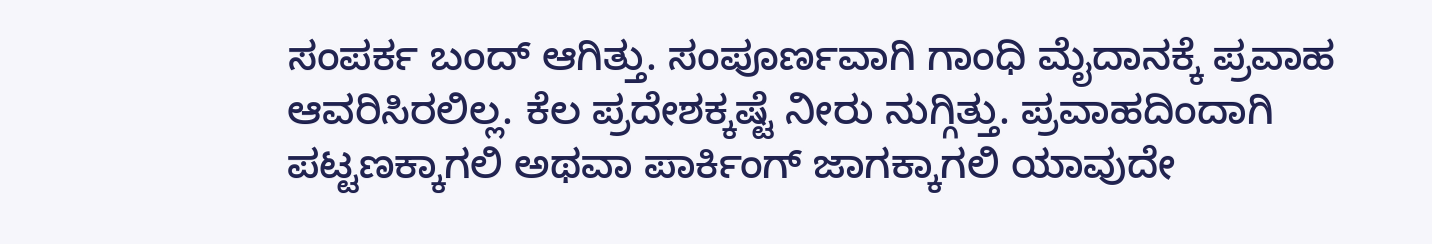ಸಂಪರ್ಕ ಬಂದ್ ಆಗಿತ್ತು. ಸಂಪೂರ್ಣವಾಗಿ ಗಾಂಧಿ ಮೈದಾನಕ್ಕೆ ಪ್ರವಾಹ ಆವರಿಸಿರಲಿಲ್ಲ. ಕೆಲ ಪ್ರದೇಶಕ್ಕಷ್ಟೆ ನೀರು ನುಗ್ಗಿತ್ತು. ಪ್ರವಾಹದಿಂದಾಗಿ ಪಟ್ಟಣಕ್ಕಾಗಲಿ ಅಥವಾ ಪಾರ್ಕಿಂಗ್ ಜಾಗಕ್ಕಾಗಲಿ ಯಾವುದೇ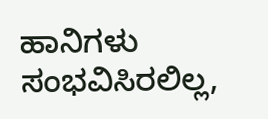ಹಾನಿಗಳು ಸಂಭವಿಸಿರಲಿಲ್ಲ,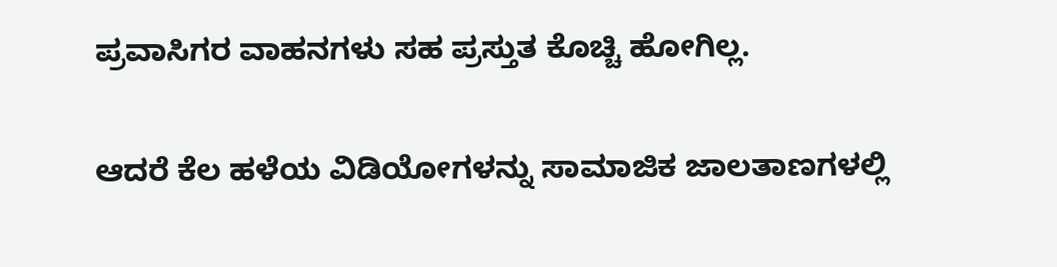ಪ್ರವಾಸಿಗರ ವಾಹನಗಳು ಸಹ ಪ್ರಸ್ತುತ ಕೊಚ್ಚಿ ಹೋಗಿಲ್ಲ.

ಆದರೆ ಕೆಲ ಹಳೆಯ ವಿಡಿಯೋಗಳನ್ನು ಸಾಮಾಜಿಕ ಜಾಲತಾಣಗಳಲ್ಲಿ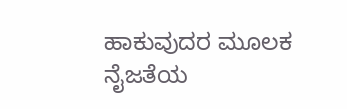ಹಾಕುವುದರ ಮೂಲಕ ನೈಜತೆಯ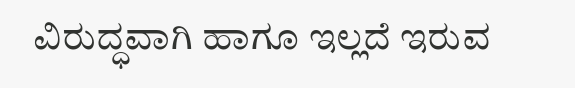ವಿರುದ್ಧವಾಗಿ ಹಾಗೂ ಇಲ್ಲದೆ ಇರುವ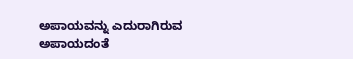ಅಪಾಯವನ್ನು ಎದುರಾಗಿರುವ ಅಪಾಯದಂತೆ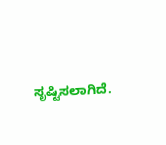ಸೃಷ್ಟಿಸಲಾಗಿದೆ.